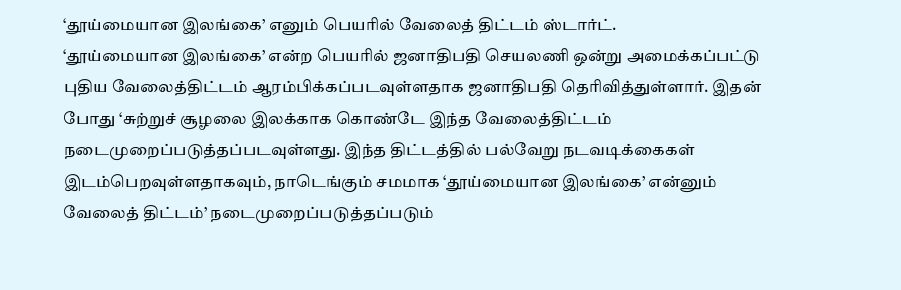‘தூய்மையான இலங்கை’ எனும் பெயரில் வேலைத் திட்டம் ஸ்டார்ட்.
‘தூய்மையான இலங்கை’ என்ற பெயரில் ஜனாதிபதி செயலணி ஒன்று அமைக்கப்பட்டு புதிய வேலைத்திட்டம் ஆரம்பிக்கப்படவுள்ளதாக ஜனாதிபதி தெரிவித்துள்ளார். இதன் போது ‘சுற்றுச் சூழலை இலக்காக கொண்டே இந்த வேலைத்திட்டம் நடைமுறைப்படுத்தப்படவுள்ளது. இந்த திட்டத்தில் பல்வேறு நடவடிக்கைகள் இடம்பெறவுள்ளதாகவும், நாடெங்கும் சமமாக ‘தூய்மையான இலங்கை’ என்னும் வேலைத் திட்டம்’ நடைமுறைப்படுத்தப்படும்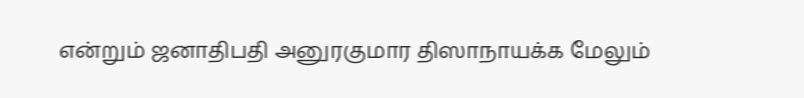என்றும் ஜனாதிபதி அனுரகுமார திஸாநாயக்க மேலும்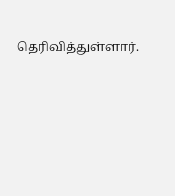தெரிவித்துள்ளார்.